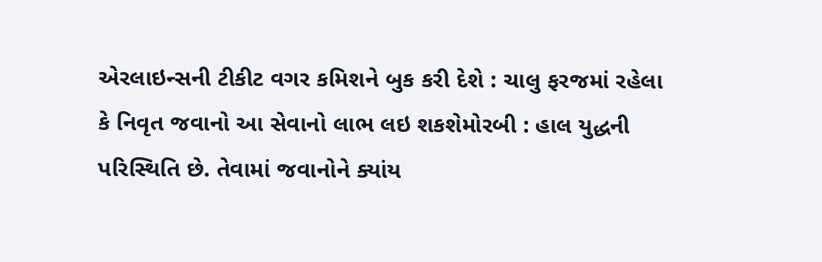એરલાઇન્સની ટીકીટ વગર કમિશને બુક કરી દેશે : ચાલુ ફરજમાં રહેલા કે નિવૃત જવાનો આ સેવાનો લાભ લઇ શકશેમોરબી : હાલ યુદ્ધની પરિસ્થિતિ છે. તેવામાં જવાનોને ક્યાંય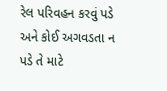રેલ પરિવહન કરવું પડે અને કોઈ અગવડતા ન પડે તે માટે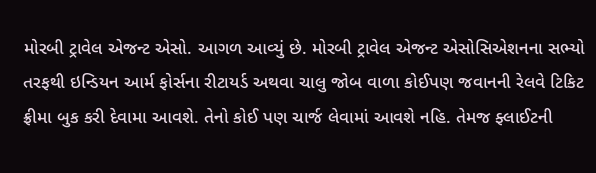મોરબી ટ્રાવેલ એજન્ટ એસો. આગળ આવ્યું છે. મોરબી ટ્રાવેલ એજન્ટ એસોસિએશનના સભ્યો તરફથી ઇન્ડિયન આર્મ ફોર્સના રીટાયર્ડ અથવા ચાલુ જોબ વાળા કોઈપણ જવાનની રેલવે ટિકિટ ફ્રીમા બુક કરી દેવામા આવશે. તેનો કોઈ પણ ચાર્જ લેવામાં આવશે નહિ. તેમજ ફ્લાઈટની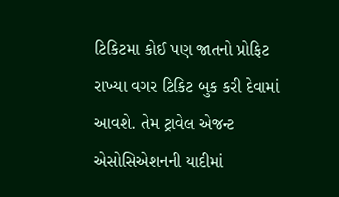ટિકિટમા કોઈ પણ જાતનો પ્રોફિટ રાખ્યા વગર ટિકિટ બુક કરી દેવામાં આવશે. તેમ ટ્રાવેલ એજન્ટ એસોસિએશનની યાદીમાં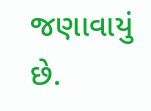જણાવાયું છે.